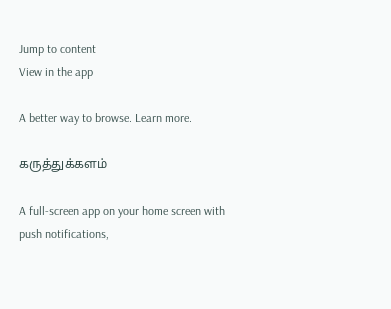Jump to content
View in the app

A better way to browse. Learn more.

கருத்துக்களம்

A full-screen app on your home screen with push notifications,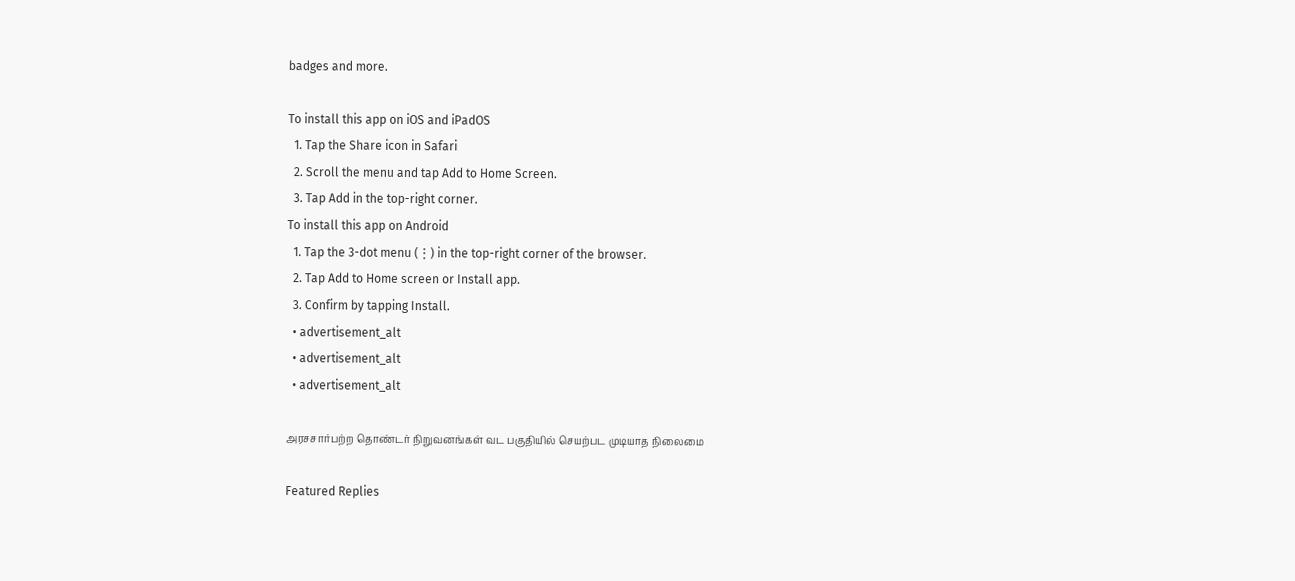badges and more.

To install this app on iOS and iPadOS
  1. Tap the Share icon in Safari
  2. Scroll the menu and tap Add to Home Screen.
  3. Tap Add in the top-right corner.
To install this app on Android
  1. Tap the 3-dot menu (⋮) in the top-right corner of the browser.
  2. Tap Add to Home screen or Install app.
  3. Confirm by tapping Install.
  • advertisement_alt
  • advertisement_alt
  • advertisement_alt

அரசசார்பற்ற தொண்டர் நிறுவனங்கள் வட பகுதியில் செயற்பட முடியாத நிலைமை

Featured Replies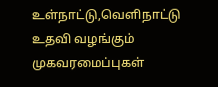உள்நாட்டு,வெளிநாட்டு உதவி வழங்கும் முகவரமைப்புகள்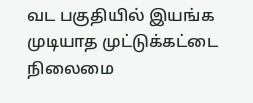வட பகுதியில் இயங்க முடியாத முட்டுக்கட்டை நிலைமை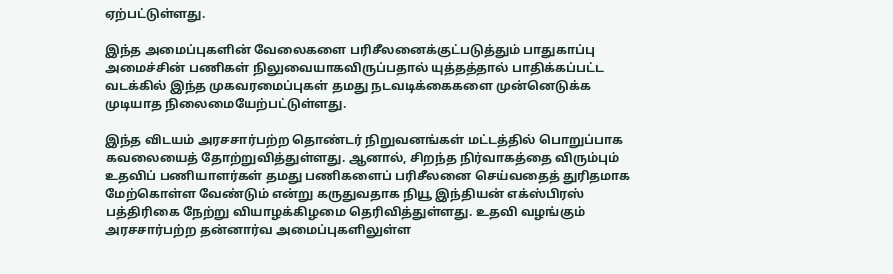ஏற்பட்டுள்ளது.

இந்த அமைப்புகளின் வேலைகளை பரிசீலனைக்குட்படுத்தும் பாதுகாப்பு அமைச்சின் பணிகள் நிலுவையாகவிருப்பதால் யுத்தத்தால் பாதிக்கப்பட்ட வடக்கில் இந்த முகவரமைப்புகள் தமது நடவடிக்கைகளை முன்னெடுக்க முடியாத நிலைமையேற்பட்டுள்ளது.

இந்த விடயம் அரசசார்பற்ற தொண்டர் நிறுவனங்கள் மட்டத்தில் பொறுப்பாக கவலையைத் தோற்றுவித்துள்ளது. ஆனால், சிறந்த நிர்வாகத்தை விரும்பும் உதவிப் பணியாளர்கள் தமது பணிகளைப் பரிசீலனை செய்வதைத் துரிதமாக மேற்கொள்ள வேண்டும் என்று கருதுவதாக நியூ இந்தியன் எக்ஸ்பிரஸ் பத்திரிகை நேற்று வியாழக்கிழமை தெரிவித்துள்ளது. உதவி வழங்கும் அரசசார்பற்ற தன்னார்வ அமைப்புகளிலுள்ள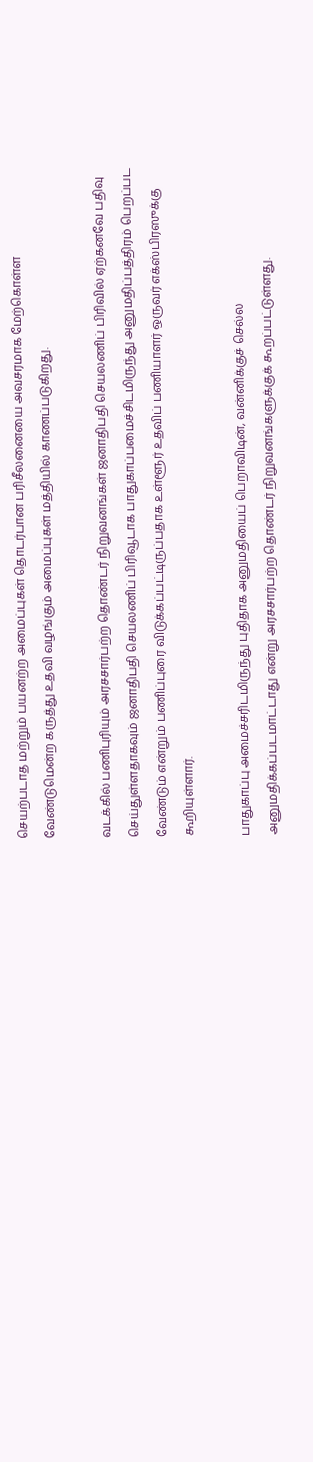செயற்படாத மற்றும் பயனற்ற அமைப்புகள் தொடர்பான பரிசீலனையை அவசரமாக மேற்கொள்ள வேண்டுமென்ற கருத்து உதவி வழங்கும் அமைப்புகள் மத்தியில் காணப்படுகிறது.

வடக்கில் பணிபுரியும் அரசசார்பற்ற தொண்டர் நிறுவனங்கள் ஜனாதிபதி செயலணிப் பிரிவில் ஏற்கனவே பதிவு செய்துள்ளதாகவும் ஜனாதிபதி செயலணிப் பிரிவூடாக பாதுகாப்பமைச்சிடமிருந்து அனுமதிப்பத்திரம் பெறப்பட வேண்டும் என்றும் பணிப்புரை விடுக்கப்பட்டிருப்பதாக உள்ளூர் உதவிப் பணியாளர் ஒருவர் எக்ஸ்பிரஸுக்கு கூறியுள்ளார்.

பாதுகாப்பு அமைச்சரிடமிருந்து புதிதாக அனுமதியைப் பெறாவிடின், வன்னிக்குச் செல்ல அனுமதிக்கப்படமாட்டாது என்று அரசசார்பற்ற தொண்டர் நிறுவனங்களுக்குக் கூறப்பட்டுள்ளது.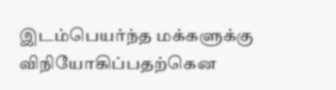இடம்பெயர்ந்த மக்களுக்கு விநியோகிப்பதற்கென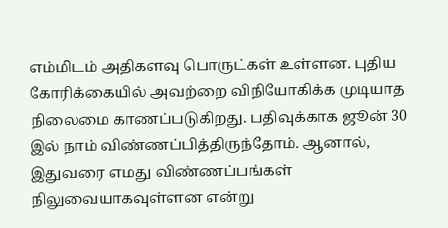எம்மிடம் அதிகளவு பொருட்கள் உள்ளன. புதிய கோரிக்கையில் அவற்றை விநியோகிக்க முடியாத நிலைமை காணப்படுகிறது. பதிவுக்காக ஜூன் 30 இல் நாம் விண்ணப்பித்திருந்தோம். ஆனால், இதுவரை எமது விண்ணப்பங்கள் நிலுவையாகவுள்ளன என்று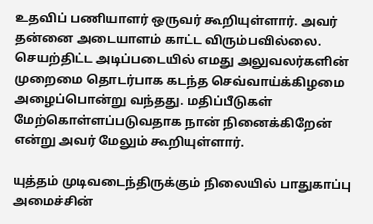உதவிப் பணியாளர் ஒருவர் கூறியுள்ளார். அவர் தன்னை அடையாளம் காட்ட விரும்பவில்லை. செயற்திட்ட அடிப்படையில் எமது அலுவலர்களின் முறைமை தொடர்பாக கடந்த செவ்வாய்க்கிழமை அழைப்பொன்று வந்தது. மதிப்பீடுகள் மேற்கொள்ளப்படுவதாக நான் நினைக்கிறேன் என்று அவர் மேலும் கூறியுள்ளார்.

யுத்தம் முடிவடைந்திருக்கும் நிலையில் பாதுகாப்பு அமைச்சின்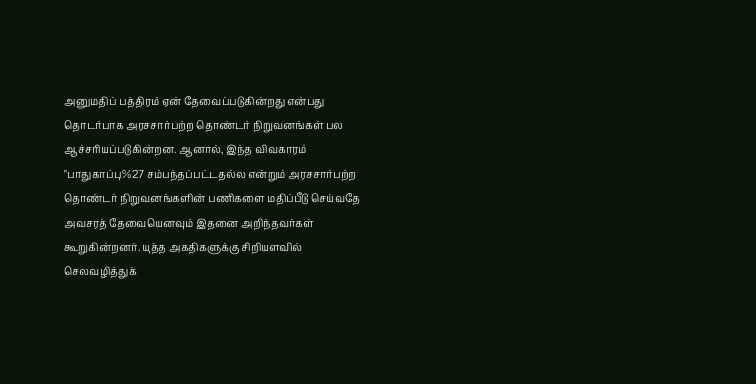அனுமதிப் பத்திரம் ஏன் தேவைப்படுகின்றது என்பது தொடர்பாக அரசசார்பற்ற தொண்டர் நிறுவனங்கள் பல ஆச்சரியப்படுகின்றன. ஆனால், இந்த விவகாரம் "பாதுகாப்பு%27 சம்பந்தப்பட்டதல்ல என்றும் அரசசார்பற்ற தொண்டர் நிறுவனங்களின் பணிகளை மதிப்பீடு செய்வதே அவசரத் தேவையெனவும் இதனை அறிந்தவர்கள் கூறுகின்றனர். யுத்த அகதிகளுக்கு சிறியளவில் செலவழித்துக்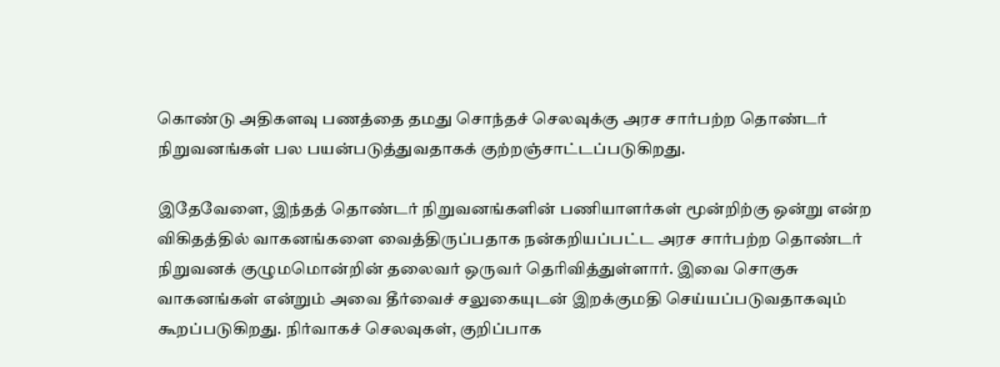கொண்டு அதிகளவு பணத்தை தமது சொந்தச் செலவுக்கு அரச சார்பற்ற தொண்டர் நிறுவனங்கள் பல பயன்படுத்துவதாகக் குற்றஞ்சாட்டப்படுகிறது.

இதேவேளை, இந்தத் தொண்டர் நிறுவனங்களின் பணியாளர்கள் மூன்றிற்கு ஒன்று என்ற விகிதத்தில் வாகனங்களை வைத்திருப்பதாக நன்கறியப்பட்ட அரச சார்பற்ற தொண்டர் நிறுவனக் குழுமமொன்றின் தலைவர் ஒருவர் தெரிவித்துள்ளார். இவை சொகுசு வாகனங்கள் என்றும் அவை தீர்வைச் சலுகையுடன் இறக்குமதி செய்யப்படுவதாகவும் கூறப்படுகிறது. நிர்வாகச் செலவுகள், குறிப்பாக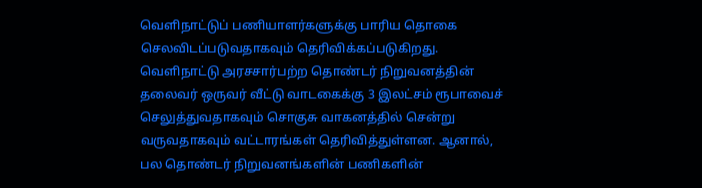வெளிநாட்டுப் பணியாளர்களுக்கு பாரிய தொகை செலவிடப்படுவதாகவும் தெரிவிக்கப்படுகிறது. வெளிநாட்டு அரசசார்பற்ற தொண்டர் நிறுவனத்தின் தலைவர் ஒருவர் வீட்டு வாடகைக்கு 3 இலட்சம் ரூபாவைச் செலுத்துவதாகவும் சொகுசு வாகனத்தில் சென்று வருவதாகவும் வட்டாரங்கள் தெரிவித்துள்ளன. ஆனால், பல தொண்டர் நிறுவனங்களின் பணிகளின்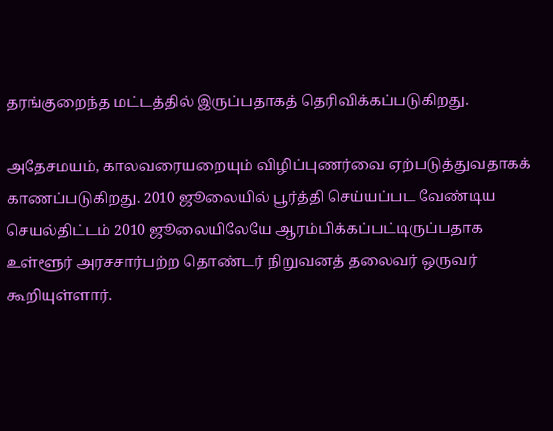தரங்குறைந்த மட்டத்தில் இருப்பதாகத் தெரிவிக்கப்படுகிறது.

அதேசமயம், காலவரையறையும் விழிப்புணர்வை ஏற்படுத்துவதாகக் காணப்படுகிறது. 2010 ஜூலையில் பூர்த்தி செய்யப்பட வேண்டிய செயல்திட்டம் 2010 ஜூலையிலேயே ஆரம்பிக்கப்பட்டிருப்பதாக உள்ளூர் அரசசார்பற்ற தொண்டர் நிறுவனத் தலைவர் ஒருவர் கூறியுள்ளார்.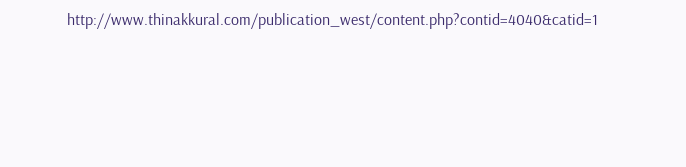http://www.thinakkural.com/publication_west/content.php?contid=4040&catid=1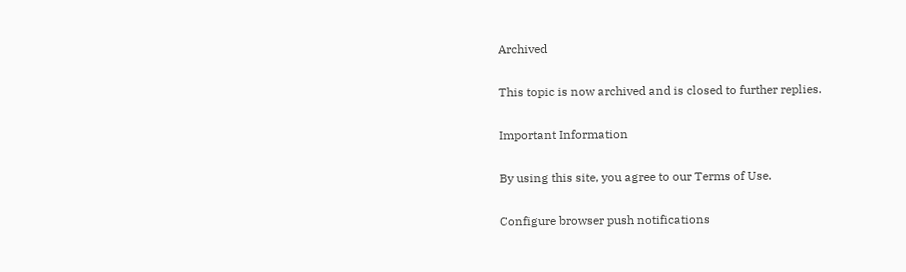Archived

This topic is now archived and is closed to further replies.

Important Information

By using this site, you agree to our Terms of Use.

Configure browser push notifications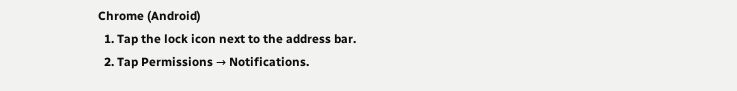Chrome (Android)
  1. Tap the lock icon next to the address bar.
  2. Tap Permissions → Notifications.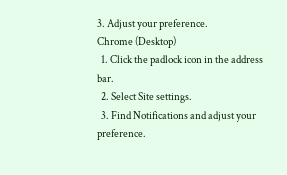3. Adjust your preference.
Chrome (Desktop)
  1. Click the padlock icon in the address bar.
  2. Select Site settings.
  3. Find Notifications and adjust your preference.